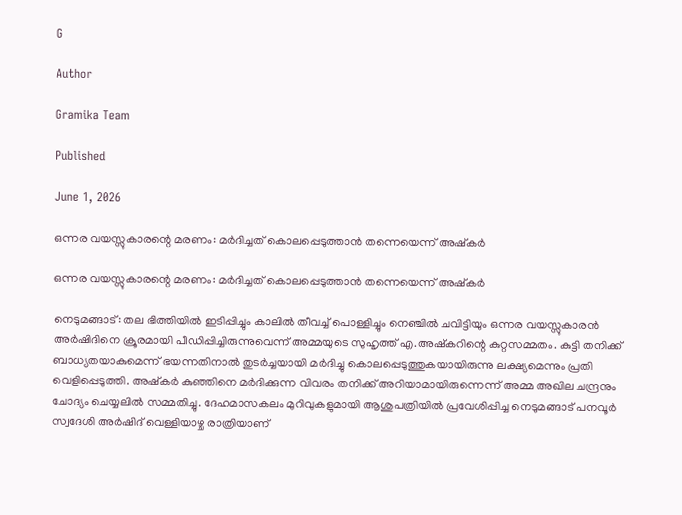G

Author

Gramika Team

Published

June 1, 2026

ഒന്നര വയസ്സുകാരന്റെ മരണം: മർദിച്ചത് കൊലപ്പെടുത്താൻ തന്നെയെന്ന് അഷ്കർ

ഒന്നര വയസ്സുകാരന്റെ മരണം: മർദിച്ചത് കൊലപ്പെടുത്താൻ തന്നെയെന്ന് അഷ്കർ

നെടുമങ്ങാട്: തല ഭിത്തിയിൽ ഇടിപ്പിച്ചും കാലിൽ തീവച്ച് പൊള്ളിച്ചും നെഞ്ചിൽ ചവിട്ടിയും ഒന്നര വയസ്സുകാരൻ അർഷിദിനെ ക്രൂരമായി പീഡിപ്പിച്ചിരുന്നുവെന്ന് അമ്മയുടെ സുഹൃത്ത് എ.അഷ്കറിന്റെ കുറ്റസമ്മതം. കുട്ടി തനിക്ക് ബാധ്യതയാകുമെന്ന് ഭയന്നതിനാൽ തുടർ‌ച്ചയായി മർദിച്ചു കൊലപ്പെടുത്തുകയായിരുന്നു ലക്ഷ്യമെന്നും പ്രതി വെളിപ്പെടുത്തി. അഷ്കർ കുഞ്ഞിനെ മർദിക്കുന്ന വിവരം തനിക്ക് അറിയാമായിരുന്നെന്ന് അമ്മ അഖില ചന്ദ്രനും ചോദ്യം ചെയ്യലിൽ സമ്മതിച്ചു. ദേഹമാസകലം മുറിവുകളുമായി ആശുപത്രിയിൽ പ്രവേശിപ്പിച്ച നെടുമങ്ങാട് പനവൂർ സ്വദേശി അർഷിദ് വെള്ളിയാഴ്ച രാത്രിയാണ്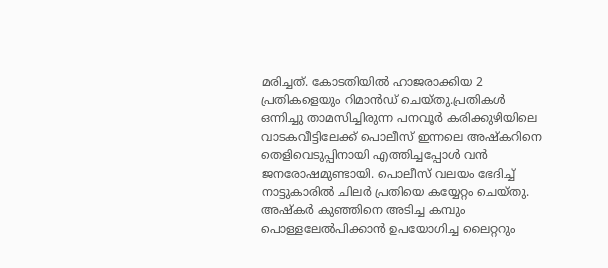മരിച്ചത്. കോടതിയിൽ ഹാജരാക്കിയ 2 പ്രതികളെയും റിമാൻഡ് ചെയ്തു.പ്രതികൾ ഒന്നിച്ചു താമസിച്ചിരുന്ന പനവൂർ കരിക്കുഴിയിലെ വാടകവീട്ടിലേക്ക് പൊലീസ് ഇന്നലെ അഷ്കറിനെ തെളിവെടുപ്പിനായി എത്തിച്ചപ്പോൾ വൻ ജനരോഷമുണ്ടായി. പൊലീസ് വലയം ഭേദിച്ച് നാട്ടുകാരിൽ ചിലർ പ്രതിയെ കയ്യേറ്റം ചെയ്തു. അഷ്‌കർ കുഞ്ഞിനെ അടിച്ച കമ്പും പൊള്ളലേൽപിക്കാൻ ഉപയോഗിച്ച ലൈറ്ററും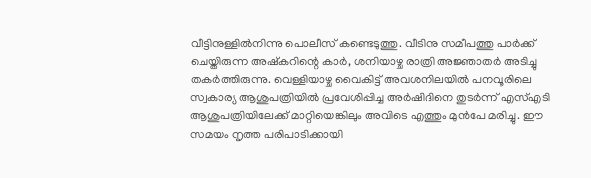വീട്ടിനുള്ളിൽനിന്നു പൊലീസ് കണ്ടെടുത്തു. വീടിനു സമീപത്തു പാർക്ക് ചെയ്തിരുന്ന അഷ്കറിന്റെ കാർ, ശനിയാഴ്ച രാത്രി അജ്ഞാതർ അടിച്ചു തകർത്തിരുന്നു. വെള്ളിയാഴ്ച വൈകിട്ട് അവശനിലയിൽ പനവൂരിലെ സ്വകാര്യ ആശുപത്രിയിൽ പ്രവേശിപ്പിച്ച അർഷിദിനെ തുടർന്ന് എസ്എടി ആശുപത്രിയിലേക്ക് മാറ്റിയെങ്കിലും അവിടെ എത്തും മുൻപേ മരിച്ചു. ഈ സമയം നൃത്ത പരിപാടിക്കായി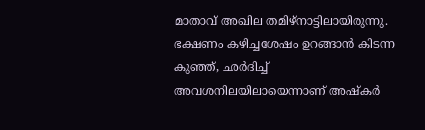മാതാവ് അഖില തമിഴ്നാട്ടിലായിരുന്നു. ഭക്ഷണം കഴിച്ചശേഷം ഉറങ്ങാൻ കിടന്ന കുഞ്ഞ്, ഛർദിച്ച് അവശനിലയിലായെന്നാണ് അഷ്കർ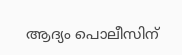ആദ്യം പൊലീസിന്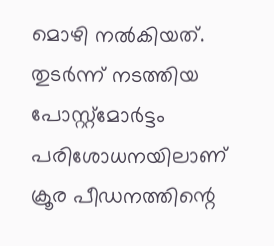മൊഴി നൽകിയത്. തുടർന്ന് നടത്തിയ പോസ്റ്റ്മോർട്ടം പരിശോധനയിലാണ് ക്രൂര പീഡനത്തിന്റെ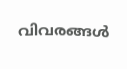വിവരങ്ങൾ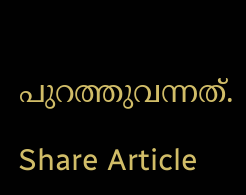പുറത്തുവന്നത്.

Share Article